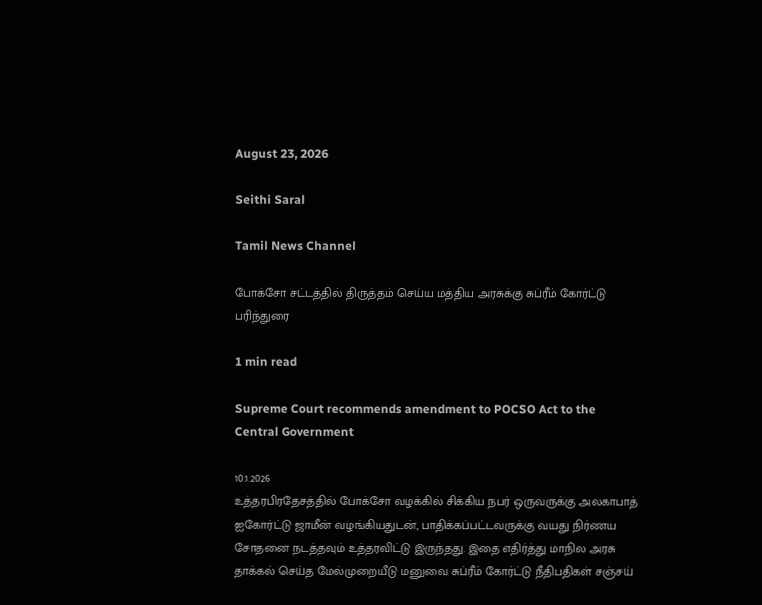August 23, 2026

Seithi Saral

Tamil News Channel

போக்சோ சட்டத்தில் திருத்தம் செய்ய மத்திய அரசுக்கு சுப்ரீம் கோர்ட்டு பரிந்துரை

1 min read

Supreme Court recommends amendment to POCSO Act to the Central Government

10.1.2026
உத்தரபிரதேசத்தில் போக்சோ வழக்கில் சிக்கிய நபர் ஒருவருக்கு அலகாபாத் ஐகோர்ட்டு ஜாமீன் வழங்கியதுடன், பாதிக்கப்பட்டவருக்கு வயது நிர்ணய சோதனை நடத்தவும் உத்தரவிட்டு இருந்தது. இதை எதிர்த்து மாநில அரசு தாக்கல் செய்த மேல்முறையீடு மனுவை சுப்ரீம் கோர்ட்டு நீதிபதிகள் சஞ்சய்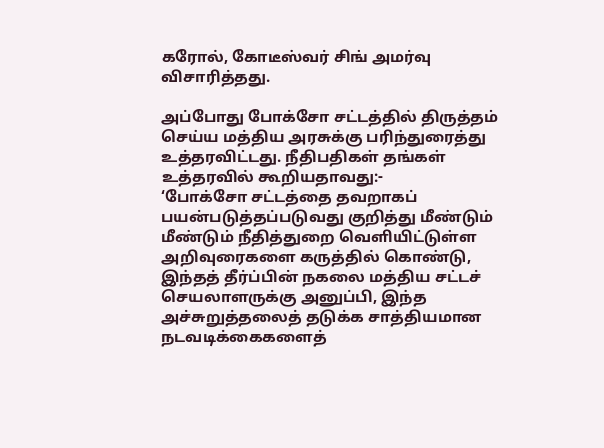கரோல், கோடீஸ்வர் சிங் அமர்வு விசாரித்தது.

அப்போது போக்சோ சட்டத்தில் திருத்தம் செய்ய மத்திய அரசுக்கு பரிந்துரைத்து உத்தரவிட்டது. நீதிபதிகள் தங்கள் உத்தரவில் கூறியதாவது:-
‘போக்சோ சட்டத்தை தவறாகப் பயன்படுத்தப்படுவது குறித்து மீண்டும் மீண்டும் நீதித்துறை வெளியிட்டுள்ள அறிவுரைகளை கருத்தில் கொண்டு, இந்தத் தீர்ப்பின் நகலை மத்திய சட்டச் செயலாளருக்கு அனுப்பி, இந்த அச்சுறுத்தலைத் தடுக்க சாத்தியமான நடவடிக்கைகளைத்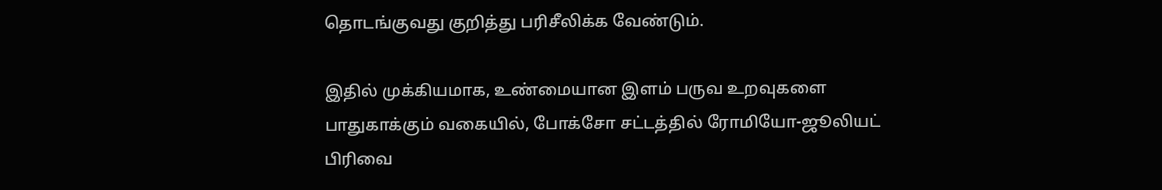தொடங்குவது குறித்து பரிசீலிக்க வேண்டும்.

இதில் முக்கியமாக, உண்மையான இளம் பருவ உறவுகளை பாதுகாக்கும் வகையில், போக்சோ சட்டத்தில் ரோமியோ-ஜூலியட் பிரிவை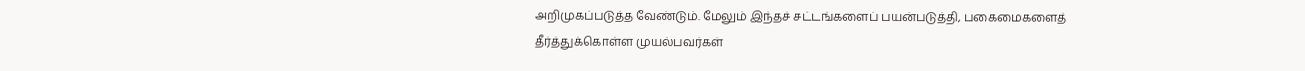அறிமுகப்படுத்த வேண்டும். மேலும் இந்தச் சட்டங்களைப் பயன்படுத்தி, பகைமைகளைத் தீர்த்துக்கொள்ள முயல்பவர்கள்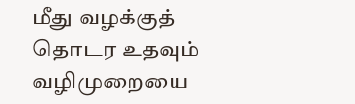மீது வழக்குத் தொடர உதவும் வழிமுறையை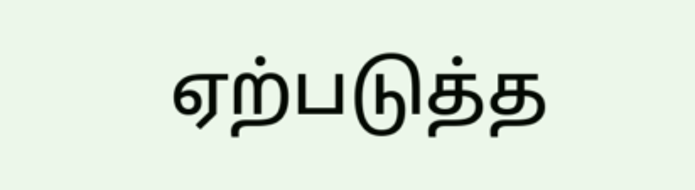ஏற்படுத்த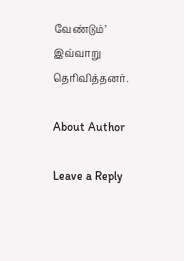வேண்டும்’
இவ்வாறு தெரிவித்தனர்.

About Author

Leave a Reply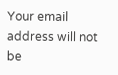Your email address will not be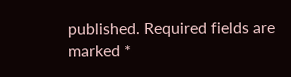published. Required fields are marked *